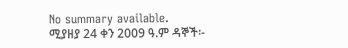No summary available.
ሚያዘያ 24 ቀን 2009 ዓ.ም ዳኞች፡-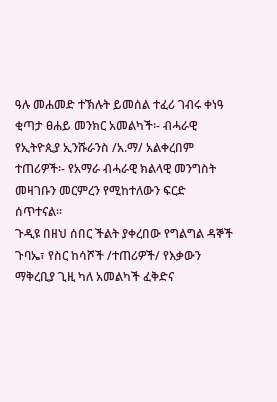ዓሉ መሐመድ ተኽሉት ይመሰል ተፈሪ ገብሩ ቀነዓ ቂጣታ ፀሐይ መንክር አመልካች፡- ብሓራዊ የኢትዮጲያ ኢንሹራንስ /አ.ማ/ አልቀረበም ተጠሪዎች፡- የአማራ ብሓራዊ ክልላዊ መንግስት
መዛገቡን መርምረን የሚከተለውን ፍርድ ሰጥተናል።
ጉዲዩ በዘህ ሰበር ችልት ያቀረበው የግልግል ዳኞች ጉባኤ፣ የስር ከሳሾች /ተጠሪዎች/ የእቃውን ማቅረቢያ ጊዚ ካለ አመልካች ፈቅድና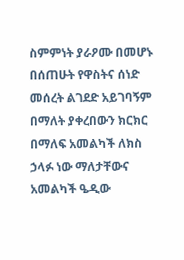ስምምነት ያራዖሙ በመሆኑ በሰጠሁት የዋስትና ሰነድ መሰረት ልገደድ አይገባኝም በማለት ያቀረበውን ክርክር በማለፍ አመልካች ለክስ ኃላፉ ነው ማለታቸውና አመልካች ዔዲው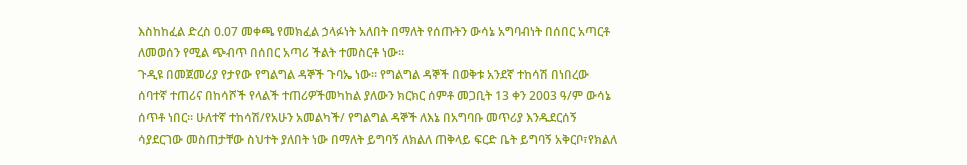እስከከፈል ድረስ 0.07 መቀጫ የመክፈል ኃላፉነት አለበት በማለት የሰጡትን ውሳኔ አግባብነት በሰበር አጣርቶ ለመወሰን የሚል ጭብጥ በሰበር አጣሪ ችልት ተመስርቶ ነው።
ጉዲዩ በመጀመሪያ የታየው የግልግል ዳኞች ጉባኤ ነው። የግልግል ዳኞች በወቅቱ አንደኛ ተከሳሽ በነበረው ሰባተኛ ተጠሪና በከሳሾች የላልች ተጠሪዎችመካከል ያለውን ክርክር ሰምቶ መጋቢት 13 ቀን 2003 ዓ/ም ውሳኔ ሰጥቶ ነበር። ሁለተኛ ተከሳሽ/የአሁን አመልካች/ የግልግል ዳኞች ለእኔ በአግባቡ መጥሪያ እንዱደርሰኝ ሳያደርገው መስጠታቸው ስህተት ያለበት ነው በማለት ይግባኝ ለክልለ ጠቅላይ ፍርድ ቤት ይግባኝ አቅርቦ፣የክልለ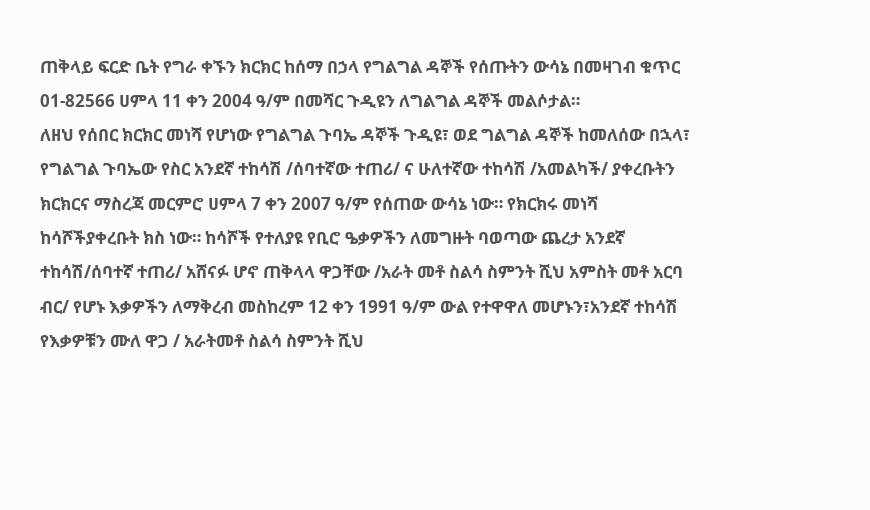ጠቅላይ ፍርድ ቤት የግራ ቀኙን ክርክር ከሰማ በኃላ የግልግል ዳኞች የሰጡትን ውሳኔ በመዛገብ ቁጥር 01-82566 ሀምላ 11 ቀን 2004 ዓ/ም በመሻር ጉዲዩን ለግልግል ዳኞች መልሶታል።
ለዘህ የሰበር ክርክር መነሻ የሆነው የግልግል ጉባኤ ዳኞች ጉዲዩ፣ ወደ ግልግል ዳኞች ከመለሰው በኋላ፣ የግልግል ጉባኤው የስር አንደኛ ተከሳሽ /ሰባተኛው ተጠሪ/ ና ሁለተኛው ተከሳሽ /አመልካች/ ያቀረቡትን ክርክርና ማስረጃ መርምሮ ሀምላ 7 ቀን 2007 ዓ/ም የሰጠው ውሳኔ ነው። የክርክሩ መነሻ ከሳሾችያቀረቡት ክስ ነው። ከሳሾች የተለያዩ የቢሮ ዔቃዎችን ለመግዙት ባወጣው ጨረታ አንደኛ ተከሳሽ/ሰባተኛ ተጠሪ/ አሸናፉ ሆኖ ጠቅላላ ዋጋቸው /አራት መቶ ስልሳ ስምንት ሺህ አምስት መቶ አርባ ብር/ የሆኑ እቃዎችን ለማቅረብ መስከረም 12 ቀን 1991 ዓ/ም ውል የተዋዋለ መሆኑን፣አንደኛ ተከሳሽ የእቃዎቹን ሙለ ዋጋ / አራትመቶ ስልሳ ስምንት ሺህ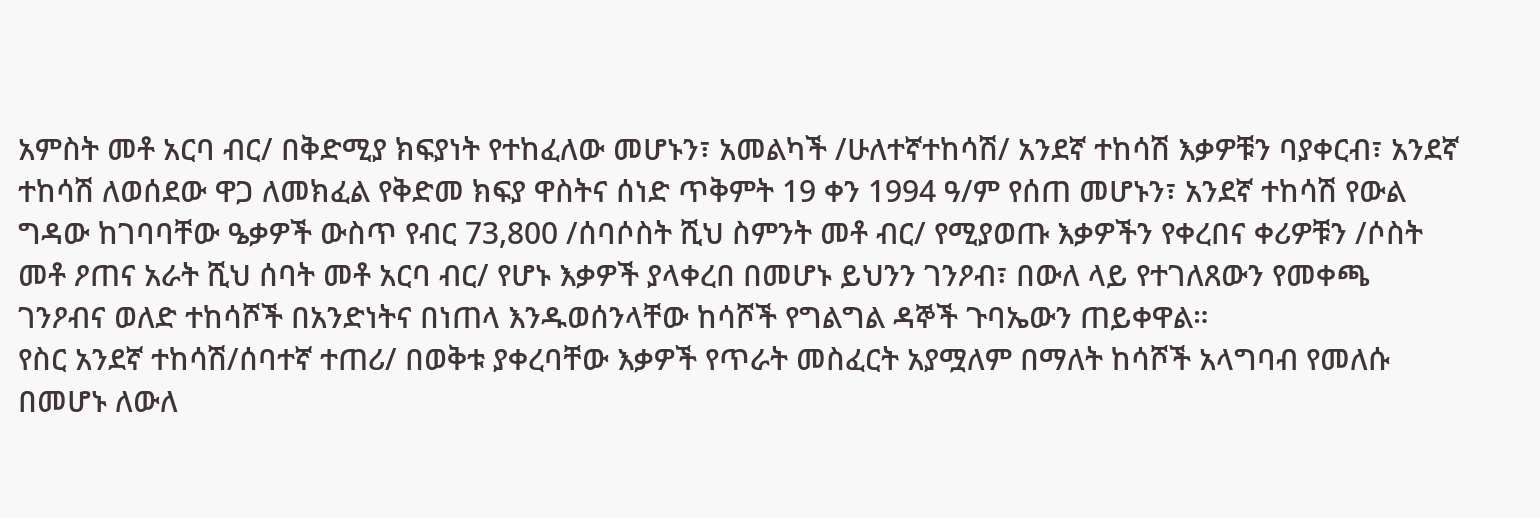አምስት መቶ አርባ ብር/ በቅድሚያ ክፍያነት የተከፈለው መሆኑን፣ አመልካች /ሁለተኛተከሳሽ/ አንደኛ ተከሳሽ እቃዎቹን ባያቀርብ፣ አንደኛ ተከሳሽ ለወሰደው ዋጋ ለመክፈል የቅድመ ክፍያ ዋስትና ሰነድ ጥቅምት 19 ቀን 1994 ዓ/ም የሰጠ መሆኑን፣ አንደኛ ተከሳሽ የውል ግዳው ከገባባቸው ዔቃዎች ውስጥ የብር 73,800 /ሰባሶስት ሺህ ስምንት መቶ ብር/ የሚያወጡ እቃዎችን የቀረበና ቀሪዎቹን /ሶስት መቶ ዖጠና አራት ሺህ ሰባት መቶ አርባ ብር/ የሆኑ እቃዎች ያላቀረበ በመሆኑ ይህንን ገንዖብ፣ በውለ ላይ የተገለጸውን የመቀጫ ገንዖብና ወለድ ተከሳሾች በአንድነትና በነጠላ እንዱወሰንላቸው ከሳሾች የግልግል ዳኞች ጉባኤውን ጠይቀዋል።
የስር አንደኛ ተከሳሽ/ሰባተኛ ተጠሪ/ በወቅቱ ያቀረባቸው እቃዎች የጥራት መስፈርት አያሟለም በማለት ከሳሾች አላግባብ የመለሱ በመሆኑ ለውለ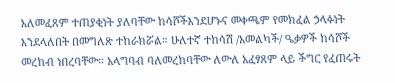አለመፈጸም ተጠያቂነት ያለባቸው ከሳሾችእንደሆኑና መቀጫም የመክፈል ኃላፉነት እንደላለበት በመግለጽ ተከራክሯል። ሁለተኛ ተከሳሽ /አመልካች/ ዔቃዎች ከሳሾች መረከብ ነበረባቸው። አላግባብ ባለመረከባቸው ለውለ አፈፃጸም ላይ ችግር የፈጠሩት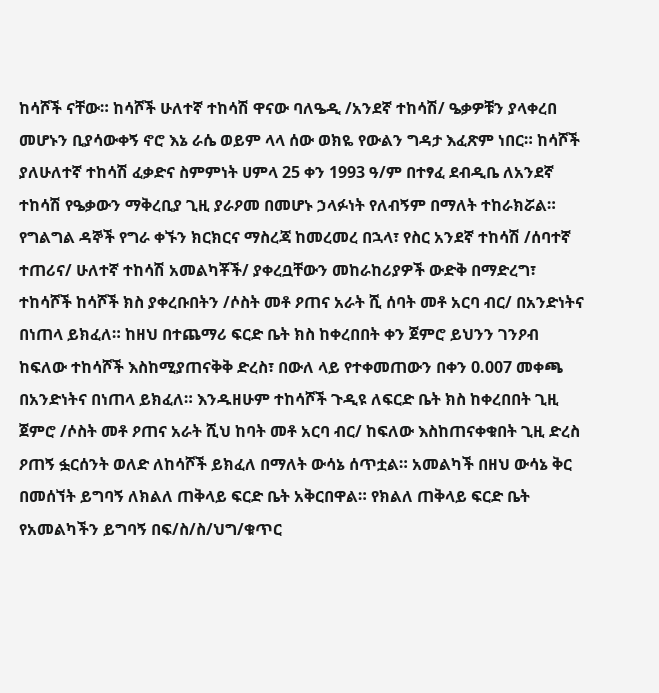ከሳሾች ናቸው። ከሳሾች ሁለተኛ ተከሳሽ ዋናው ባለዔዲ /አንደኛ ተከሳሽ/ ዔቃዎቹን ያላቀረበ መሆኑን ቢያሳውቀኝ ኖሮ እኔ ራሴ ወይም ላላ ሰው ወክዬ የውልን ግዳታ እፈጽም ነበር። ከሳሾች ያለሁለተኛ ተከሳሽ ፈቃድና ስምምነት ሀምላ 25 ቀን 1993 ዓ/ም በተፃፈ ደብዲቤ ለአንደኛ ተከሳሽ የዔቃውን ማቅረቢያ ጊዚ ያራዖመ በመሆኑ ኃላፉነት የለብኝም በማለት ተከራክሯል።
የግልግል ዳኞች የግራ ቀኙን ክርክርና ማስረጃ ከመረመረ በኋላ፣ የስር አንደኛ ተከሳሽ /ሰባተኛ ተጠሪና/ ሁለተኛ ተከሳሽ አመልካቾች/ ያቀረቧቸውን መከራከሪያዎች ውድቅ በማድረግ፣ ተከሳሾች ከሳሾች ክስ ያቀረቡበትን /ሶስት መቶ ዖጠና አራት ሺ ሰባት መቶ አርባ ብር/ በአንድነትና በነጠላ ይክፈለ። ከዘህ በተጨማሪ ፍርድ ቤት ክስ ከቀረበበት ቀን ጀምሮ ይህንን ገንዖብ ከፍለው ተከሳሾች እስከሚያጠናቅቅ ድረስ፣ በውለ ላይ የተቀመጠውን በቀን 0.007 መቀጫ በአንድነትና በነጠላ ይክፈለ። እንዱዘሁም ተከሳሾች ጉዲዩ ለፍርድ ቤት ክስ ከቀረበበት ጊዚ ጀምሮ /ሶስት መቶ ዖጠና አራት ሺህ ከባት መቶ አርባ ብር/ ከፍለው እስከጠናቀቁበት ጊዚ ድረስ ዖጠኝ ፏርሰንት ወለድ ለከሳሾች ይክፈለ በማለት ውሳኔ ሰጥቷል። አመልካች በዘህ ውሳኔ ቅር በመሰኘት ይግባኝ ለክልለ ጠቅላይ ፍርድ ቤት አቅርበዋል። የክልለ ጠቅላይ ፍርድ ቤት የአመልካችን ይግባኝ በፍ/ስ/ስ/ህግ/ቁጥር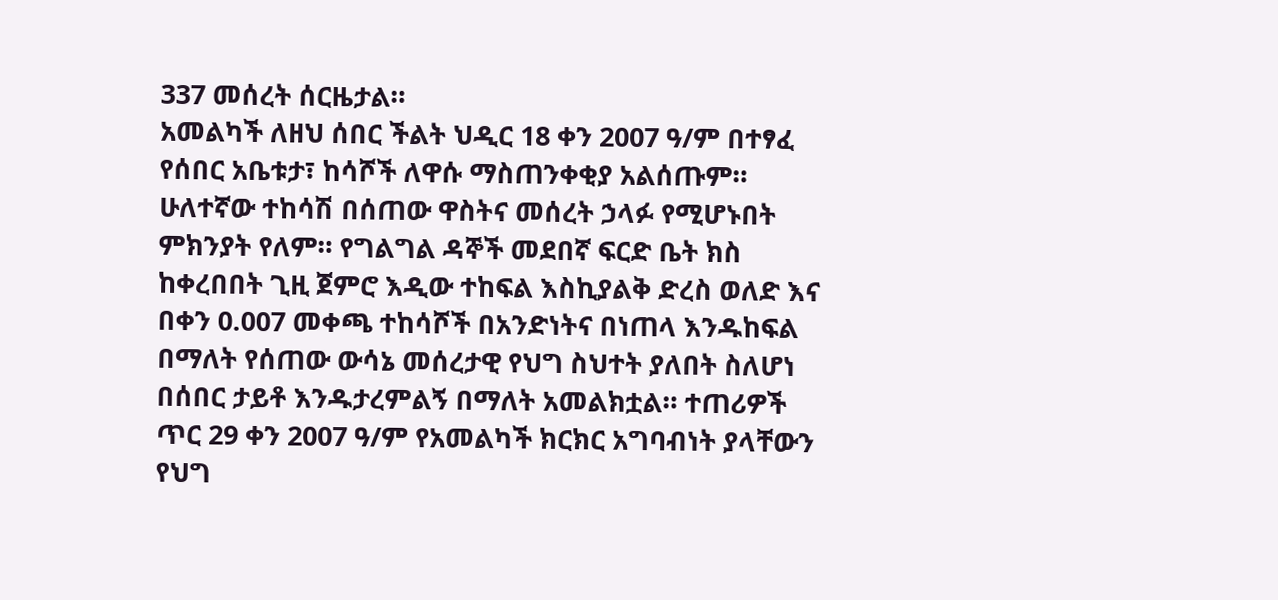337 መሰረት ሰርዜታል።
አመልካች ለዘህ ሰበር ችልት ህዲር 18 ቀን 2007 ዓ/ም በተፃፈ የሰበር አቤቱታ፣ ከሳሾች ለዋሱ ማስጠንቀቂያ አልሰጡም። ሁለተኛው ተከሳሽ በሰጠው ዋስትና መሰረት ኃላፉ የሚሆኑበት ምክንያት የለም። የግልግል ዳኞች መደበኛ ፍርድ ቤት ክስ ከቀረበበት ጊዚ ጀምሮ እዲው ተከፍል እስኪያልቅ ድረስ ወለድ እና በቀን 0.007 መቀጫ ተከሳሾች በአንድነትና በነጠላ እንዱከፍል በማለት የሰጠው ውሳኔ መሰረታዊ የህግ ስህተት ያለበት ስለሆነ በሰበር ታይቶ እንዱታረምልኝ በማለት አመልክቷል። ተጠሪዎች ጥር 29 ቀን 2007 ዓ/ም የአመልካች ክርክር አግባብነት ያላቸውን የህግ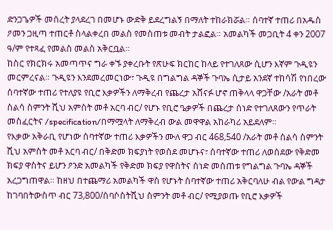ድንጋጌዎች መሰረት ያላደረገ በመሆኑ ውድቅ ይደረግልኝ በማለት ተከራክሯል። ሰባተኛ ተጠሪ በአዱስ ዖመን ጋዚጣ ተጠርቶ ስላልቀረበ መልስ የመስጠቱ መብት ታልፎል። አመልካች መጋቢት 4 ቀን 2007 ዓ/ም የተጻፈ የመልስ መልስ አቅርቧል።
ከስር የክርክሩ አመጣጥና ግራ ቀኙ ያቀረቡት የጽሁፍ ክርከር ከላይ የተገለጸው ሲሆን እኛም ጉዲዩን መርምረናል። ጉዲዩን እንደመረመርነው፣ ጉዲዩ በግልግል ዳኞች ጉባኤ ሲታይ አንደኛ ተከሳሽ የነበረው ሰባተኛው ተጠሪ የተለያዩ የቢሮ እቃዎችን ለማቅረብ የጨረታ አሸናፉ ሆኖ ጠቅላላ ዋጋቸው /አራት መቶ ስልሳ ስምንት ሺህ አምስት መቶ አርባ ብር/ የሆኑ የቢሮ ዔቃዎች በጨረታ ሰነድ የተገለጸውን የጥራት መስፈርትና /specification/በማሟላት ለማቅረብ ውል መዋዋል አከራካሪ አይደለም።
የእቃው አቅራቢ የሆነው ሰባተኛው ተጠሪ እቃዎችን ሙለ ዋጋ ብር 468,540 /አራት መቶ ስልሳ ስምንት ሺህ አምስት መቶ አርባ ብር/ በቅድመ ክፍያነት የወሰደ መሆኑና፣ ሰባተኛው ተጠሪ ለወሰደው የቅድመ ክፍያ ዋስትና ይሆን ዖንድ አመልካች የቅድመ ክፍያ የዋስትና ሰነድ መሰጠቱ የግልግል ጉባኤ ዳኞች አረጋግጠዋል። ከዘህ በተጨማሪ አመልካች ዋስ የሆኑት ሰባተኛው ተጠሪ አቅርባለሁ ብል የውል ግዳታ ከገባበትውስጥ ብር 73,800/ሰባሶስትሺህ ስምንት መቶ ብር/ የሚያወጡ የቢሮ እቃዎች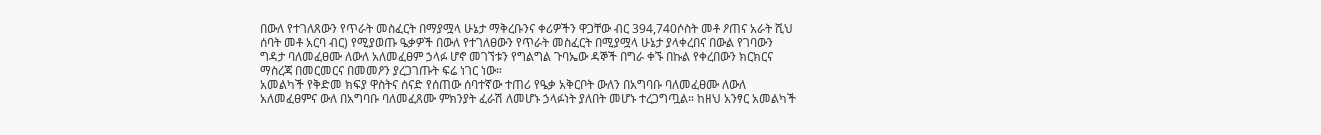በውለ የተገለጸውን የጥራት መስፈርት በማያሟላ ሁኔታ ማቅረቡንና ቀሪዎችን ዋጋቸው ብር 394,740ሶስት መቶ ዖጠና አራት ሺህ ሰባት መቶ አርባ ብር) የሚያወጡ ዔቃዎች በውለ የተገለፀውን የጥራት መስፈርት በሚያሟላ ሁኔታ ያላቀረበና በውል የገባውን ግዳታ ባለመፈፀሙ ለውለ አለመፈፀም ኃላፉ ሆኖ መገኘቱን የግልግል ጉባኤው ዳኞች በግራ ቀኙ በኩል የቀረበውን ክርክርና ማስረጃ በመርመርና በመመዖን ያረጋገጡት ፍሬ ነገር ነው።
አመልካች የቅድመ ክፍያ ዋስትና ሰናድ የሰጠው ሰባተኛው ተጠሪ የዔቃ አቅርቦት ውለን በአግባቡ ባለመፈፀሙ ለውለ አለመፈፀምና ውለ በአግባቡ ባለመፈጸሙ ምክንያት ፈራሽ ለመሆኑ ኃላፉነት ያለበት መሆኑ ተረጋግጧል። ከዘህ አንፃር አመልካች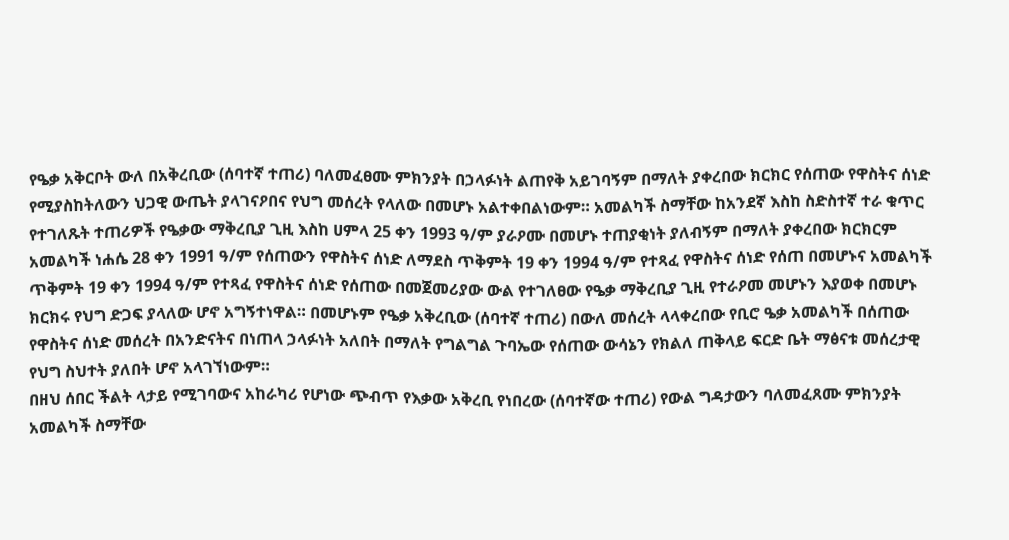የዔቃ አቅርቦት ውለ በአቅረቢው (ሰባተኛ ተጠሪ) ባለመፈፀሙ ምክንያት በኃላፉነት ልጠየቅ አይገባኝም በማለት ያቀረበው ክርክር የሰጠው የዋስትና ሰነድ የሚያስከትለውን ህጋዊ ውጤት ያላገናዖበና የህግ መሰረት የላለው በመሆኑ አልተቀበልነውም። አመልካች ስማቸው ከአንደኛ እስከ ስድስተኛ ተራ ቁጥር የተገለጹት ተጠሪዎች የዔቃው ማቅረቢያ ጊዚ እስከ ሀምላ 25 ቀን 1993 ዓ/ም ያራዖሙ በመሆኑ ተጠያቂነት ያለብኝም በማለት ያቀረበው ክርክርም አመልካች ነሐሴ 28 ቀን 1991 ዓ/ም የሰጠውን የዋስትና ሰነድ ለማደስ ጥቅምት 19 ቀን 1994 ዓ/ም የተጻፈ የዋስትና ሰነድ የሰጠ በመሆኑና አመልካች ጥቅምት 19 ቀን 1994 ዓ/ም የተጻፈ የዋስትና ሰነድ የሰጠው በመጀመሪያው ውል የተገለፀው የዔቃ ማቅረቢያ ጊዚ የተራዖመ መሆኑን እያወቀ በመሆኑ ክርክሩ የህግ ድጋፍ ያላለው ሆኖ አግኝተነዋል። በመሆኑም የዔቃ አቅረቢው (ሰባተኛ ተጠሪ) በውለ መሰረት ላላቀረበው የቢሮ ዔቃ አመልካች በሰጠው የዋስትና ሰነድ መሰረት በአንድናትና በነጠላ ኃላፉነት አለበት በማለት የግልግል ጉባኤው የሰጠው ውሳኔን የክልለ ጠቅላይ ፍርድ ቤት ማፅናቱ መሰረታዊ የህግ ስህተት ያለበት ሆኖ አላገኘነውም።
በዘህ ሰበር ችልት ላታይ የሚገባውና አከራካሪ የሆነው ጭብጥ የእቃው አቅረቢ የነበረው (ሰባተኛው ተጠሪ) የውል ግዳታውን ባለመፈጸሙ ምክንያት አመልካች ስማቸው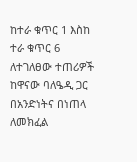ከተራ ቁጥር 1 እስከ ተራ ቁጥር 6 ለተገለፀው ተጠሪዎች ከዋናው ባለዔዲ ጋር በአንድነትና በነጠላ ለመክፈል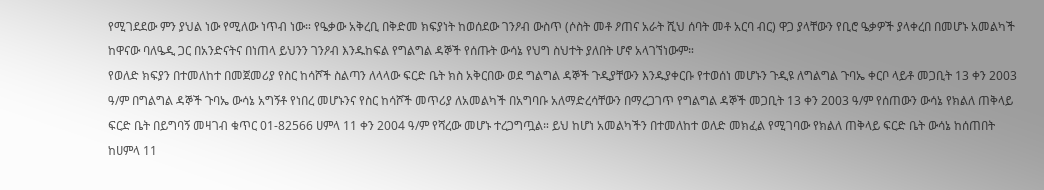የሚገደደው ምን ያህል ነው የሚለው ነጥብ ነው። የዔቃው አቅረቢ በቅድመ ክፍያነት ከወሰደው ገንዖብ ውስጥ (ሶስት መቶ ዖጠና አራት ሺህ ሰባት መቶ አርባ ብር) ዋጋ ያላቸውን የቢሮ ዔቃዎች ያላቀረበ በመሆኑ አመልካች ከዋናው ባለዔዲ ጋር በአንድናትና በነጠላ ይህንን ገንዖብ እንዱከፍል የግልግል ዳኞች የሰጡት ውሳኔ የህግ ስህተት ያለበት ሆኖ አላገኘነውም።
የወለድ ክፍያን በተመለከተ በመጀመሪያ የስር ከሳሾች ስልጣን ለላላው ፍርድ ቤት ክስ አቅርበው ወደ ግልግል ዳኞች ጉዲያቸውን እንዱያቀርቡ የተወሰነ መሆኑን ጉዲዩ ለግልግል ጉባኤ ቀርቦ ላይቶ መጋቢት 13 ቀን 2003 ዓ/ም በግልግል ዳኞች ጉባኤ ውሳኔ አግኝቶ የነበረ መሆኑንና የስር ከሳሾች መጥሪያ ለአመልካች በአግባቡ አለማድረሳቸውን በማረጋገጥ የግልግል ዳኞች መጋቢት 13 ቀን 2003 ዓ/ም የሰጠውን ውሳኔ የክልለ ጠቅላይ ፍርድ ቤት በይግባኝ መዛገብ ቁጥር 01-82566 ሀምላ 11 ቀን 2004 ዓ/ም የሻረው መሆኑ ተረጋግጧል። ይህ ከሆነ አመልካችን በተመለከተ ወለድ መክፈል የሚገባው የክልለ ጠቅላይ ፍርድ ቤት ውሳኔ ከሰጠበት ከሀምላ 11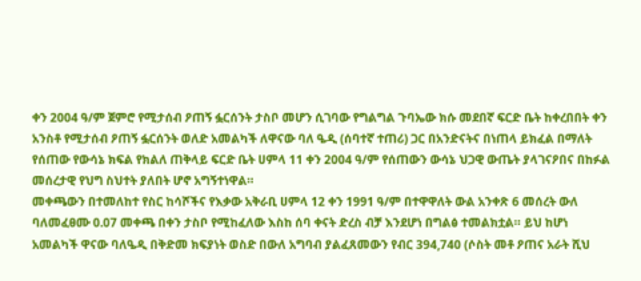ቀን 2004 ዓ/ም ጀምሮ የሚታሰብ ዖጠኝ ፏርሰንት ታስቦ መሆን ሲገባው የግልግል ጉባኤው ክሱ መደበኛ ፍርድ ቤት ከቀረበበት ቀን አንስቶ የሚታሰብ ዖጠኝ ፏርሰንት ወለድ አመልካች ለዋናው ባለ ዔዲ (ሰባተኛ ተጠሪ) ጋር በአንድናትና በነጠላ ይክፈል በማለት የሰጠው የውሳኔ ክፍል የክልለ ጠቅላይ ፍርድ ቤት ሀምላ 11 ቀን 2004 ዓ/ም የሰጠውን ውሳኔ ህጋዊ ውጤት ያላገናዖበና በከፉል መሰረታዊ የህግ ስህተት ያለበት ሆኖ አግኝተነዋል።
መቀጫውን በተመለከተ የስር ከሳሾችና የእቃው አቅራቢ ሀምላ 12 ቀን 1991 ዓ/ም በተዋዋለት ውል አንቀጽ 6 መሰረት ውለ ባለመፈፀሙ 0.07 መቀጫ በቀን ታስቦ የሚከፈለው እስከ ሰባ ቀናት ድረስ ብቻ እንደሆነ በግልፅ ተመልክቷል። ይህ ከሆነ አመልካች ዋናው ባለዔዲ በቅድመ ክፍያነት ወስድ በውለ አግባብ ያልፈጸመውን የብር 394,740 (ሶስት መቶ ዖጠና አራት ሺህ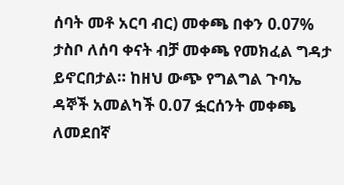ሰባት መቶ አርባ ብር) መቀጫ በቀን 0.07% ታስቦ ለሰባ ቀናት ብቻ መቀጫ የመክፈል ግዳታ ይኖርበታል። ከዘህ ውጭ የግልግል ጉባኤ ዳኞች አመልካች 0.07 ፏርሰንት መቀጫ ለመደበኛ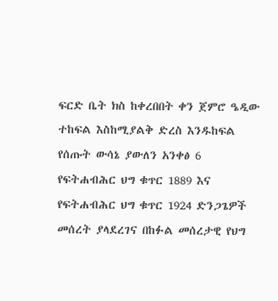ፍርድ ቤት ክስ ከቀረበበት ቀን ጀምሮ ዔዲው ተከፍል እስከሚያልቅ ድረስ እንዱከፍል የሰጡት ውሳኔ ያውለን አንቀፅ 6 የፍትሐብሕር ህግ ቁጥር 1889 እና የፍትሐብሕር ህግ ቁጥር 1924 ድንጋጌዎች መሰረት ያላደረገና በከፉል መሰረታዊ የህግ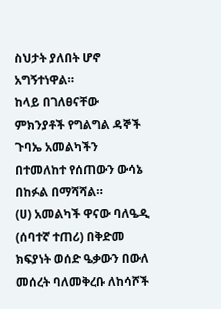ስህታት ያለበት ሆኖ አግኝተነዋል።
ከላይ በገለፀናቸው ምክንያቶች የግልግል ዳኞች ጉባኤ አመልካችን በተመለከተ የሰጠውን ውሳኔ በከፉል በማሻሻል።
(ሀ) አመልካች ዋናው ባለዔዲ (ሰባተኛ ተጠሪ) በቅድመ ክፍያነት ወሰድ ዔቃውን በውለ መሰረት ባለመቅረቡ ለከሳሾች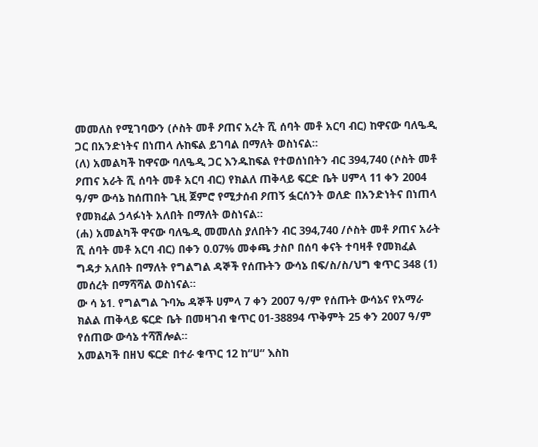መመለስ የሚገባውን (ሶስት መቶ ዖጠና አረት ሺ ሰባት መቶ አርባ ብር) ከዋናው ባለዔዲ ጋር በአንድነትና በነጠላ ሉከፍል ይገባል በማለት ወስነናል።
(ለ) አመልካች ከዋናው ባለዔዲ ጋር እንዱከፍል የተወሰነበትን ብር 394,740 (ሶስት መቶ ዖጠና አራት ሺ ሰባት መቶ አርባ ብር) የክልለ ጠቅላይ ፍርድ ቤት ሀምላ 11 ቀን 2004 ዓ/ም ውሳኔ ከሰጠበት ጊዚ ጀምሮ የሚታሰብ ዖጠኝ ፏርሰንት ወለድ በአንድነትና በነጠላ የመክፈል ኃላፉነት አለበት በማለት ወስነናል።
(ሐ) አመልካች ዋናው ባለዔዲ መመለስ ያለበትን ብር 394,740 /ሶስት መቶ ዖጠና አራት ሺ ሰባት መቶ አርባ ብር) በቀን 0.07% መቀጫ ታስቦ በሰባ ቀናት ተባዛቶ የመክፈል ግዳታ አለበት በማለት የግልግል ዳኞች የሰጡትን ውሳኔ በፍ/ስ/ስ/ህግ ቁጥር 348 (1) መሰረት በማሻሻል ወስነናል።
ው ሳ ኔ1. የግልግል ጉባኤ ዳኞች ሀምላ 7 ቀን 2007 ዓ/ም የሰጡት ውሳኔና የአማራ ክልል ጠቅላይ ፍርድ ቤት በመዛገብ ቁጥር 01-38894 ጥቅምት 25 ቀን 2007 ዓ/ም የሰጠው ውሳኔ ተሻሽሎል።
አመልካች በዘህ ፍርድ በተራ ቁጥር 12 ከ“ሀ“ እስከ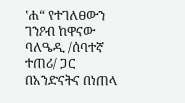‛ሐ“ የተገለፀውን ገንዖብ ከዋናው ባለዔዲ /ሰባተኛ ተጠሪ/ ጋር በአንድናትና በነጠላ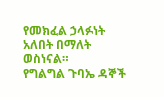የመክፈል ኃላፉነት አለበት በማለት ወስነናል።
የግልግል ጉባኤ ዳኞች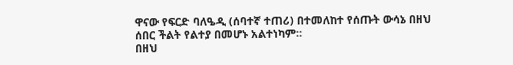ዋናው የፍርድ ባለዔዲ (ሰባተኛ ተጠሪ) በተመለከተ የሰጡት ውሳኔ በዘህ ሰበር ችልት የልተያ በመሆኑ አልተነካም።
በዘህ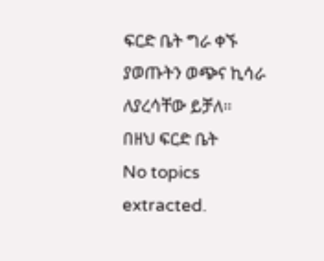ፍርድ ቤት ግራ ቀኙ ያወጡትን ወጭና ኪሳራ ለያረሳቸው ይቻለ።
በዘህ ፍርድ ቤት
No topics extracted.